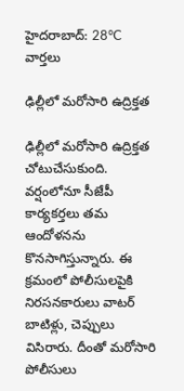హైదరాబాద్: 28°C
వార్తలు

ఢిల్లీలో మరోసారి ఉద్రిక్తత

ఢిల్లీలో మరోసారి ఉద్రిక్తత చోటుచేసుకుంది. వర్షంలోనూ సీజేపీ కార్యకర్తలు తమ ఆందోళనను కొనసాగిస్తున్నారు. ఈ క్రమంలో పోలీసులపైకి నిరసనకారులు వాటర్ బాటిళ్లు, చెప్పులు విసిరారు. దీంతో మరోసారి పోలీసులు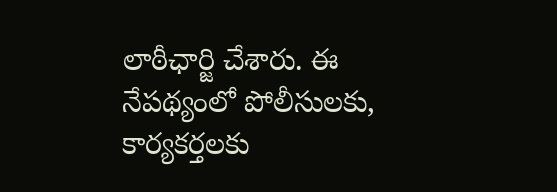లాఠీఛార్జి చేశారు. ఈ నేపథ్యంలో పోలీసులకు, కార్యకర్తలకు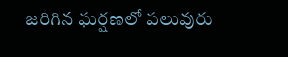జరిగిన ఘర్షణలో పలువురు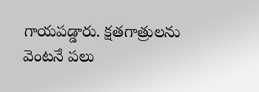గాయపడ్డారు. క్షతగాత్రులను వెంటనే పలు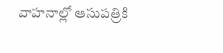వాహనాల్లో ఆసుపత్రికి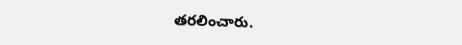తరలించారు.